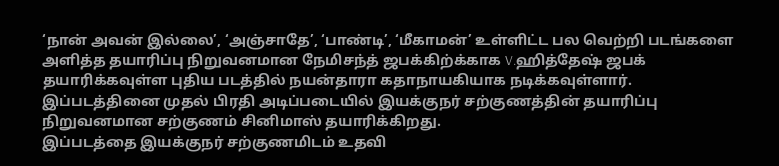‘நான் அவன் இல்லை’, ‘அஞ்சாதே’, ‘பாண்டி’, ‘மீகாமன்’ உள்ளிட்ட பல வெற்றி படங்களை அளித்த தயாரிப்பு நிறுவனமான நேமிசந்த் ஜபக்கிற்க்காக V.ஹித்தேஷ் ஜபக் தயாரிக்கவுள்ள புதிய படத்தில் நயன்தாரா கதாநாயகியாக நடிக்கவுள்ளார்.
இப்படத்தினை முதல் பிரதி அடிப்படையில் இயக்குநர் சற்குணத்தின் தயாரிப்பு நிறுவனமான சற்குணம் சினிமாஸ் தயாரிக்கிறது.
இப்படத்தை இயக்குநர் சற்குணமிடம் உதவி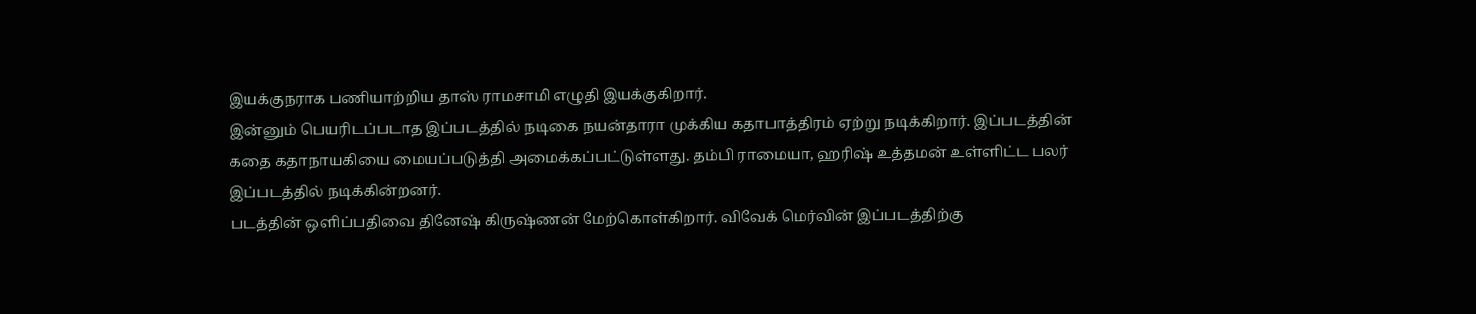இயக்குநராக பணியாற்றிய தாஸ் ராமசாமி எழுதி இயக்குகிறார்.
இன்னும் பெயரிடப்படாத இப்படத்தில் நடிகை நயன்தாரா முக்கிய கதாபாத்திரம் ஏற்று நடிக்கிறார். இப்படத்தின் கதை கதாநாயகியை மையப்படுத்தி அமைக்கப்பட்டுள்ளது. தம்பி ராமையா, ஹரிஷ் உத்தமன் உள்ளிட்ட பலர் இப்படத்தில் நடிக்கின்றனர்.
படத்தின் ஒளிப்பதிவை தினேஷ் கிருஷ்ணன் மேற்கொள்கிறார். விவேக் மெர்வின் இப்படத்திற்கு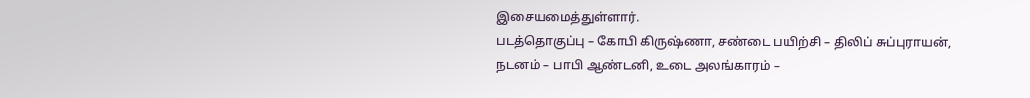இசையமைத்துள்ளார்.
படத்தொகுப்பு – கோபி கிருஷ்ணா, சண்டை பயிற்சி – திலிப் சுப்புராயன், நடனம் – பாபி ஆண்டனி, உடை அலங்காரம் –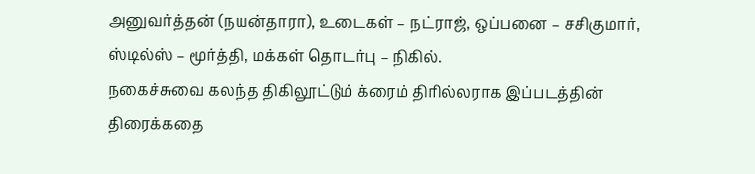அனுவர்த்தன் (நயன்தாரா), உடைகள் – நட்ராஜ், ஒப்பனை – சசிகுமார், ஸ்டில்ஸ் – மூர்த்தி, மக்கள் தொடர்பு – நிகில்.
நகைச்சுவை கலந்த திகிலூட்டும் க்ரைம் திரில்லராக இப்படத்தின் திரைக்கதை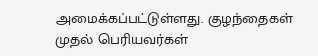அமைக்கப்பட்டுள்ளது. குழந்தைகள் முதல் பெரியவர்கள்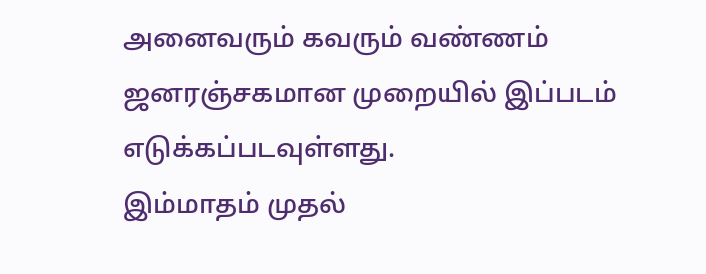அனைவரும் கவரும் வண்ணம் ஜனரஞ்சகமான முறையில் இப்படம் எடுக்கப்படவுள்ளது.
இம்மாதம் முதல்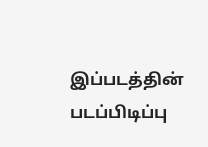இப்படத்தின் படப்பிடிப்பு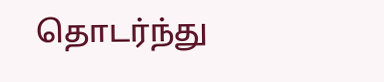தொடர்ந்து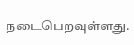நடைபெறவுள்ளது.